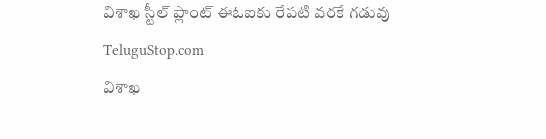విశాఖ స్టీల్ ప్లాంట్ ఈఓఐకు రేపటి వరకే గడువు
TeluguStop.com
విశాఖ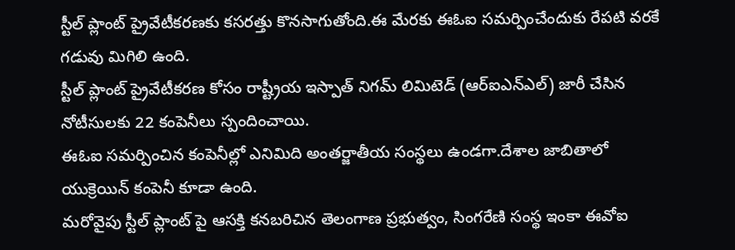స్టీల్ ప్లాంట్ ప్రైవేటీకరణకు కసరత్తు కొనసాగుతోంది.ఈ మేరకు ఈఓఐ సమర్పించేందుకు రేపటి వరకే గడువు మిగిలి ఉంది.
స్టీల్ ప్లాంట్ ప్రైవేటీకరణ కోసం రాష్ట్రీయ ఇస్పాత్ నిగమ్ లిమిటెడ్ (ఆర్ఐఎన్ఎల్) జారీ చేసిన నోటీసులకు 22 కంపెనీలు స్పందించాయి.
ఈఓఐ సమర్పించిన కంపెనీల్లో ఎనిమిది అంతర్జాతీయ సంస్థలు ఉండగా.దేశాల జాబితాలో యుక్రెయిన్ కంపెనీ కూడా ఉంది.
మరోవైపు స్టీల్ ప్లాంట్ పై ఆసక్తి కనబరిచిన తెలంగాణ ప్రభుత్వం, సింగరేణి సంస్థ ఇంకా ఈవోఐ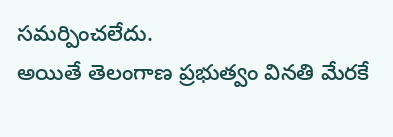సమర్పించలేదు.
అయితే తెలంగాణ ప్రభుత్వం వినతి మేరకే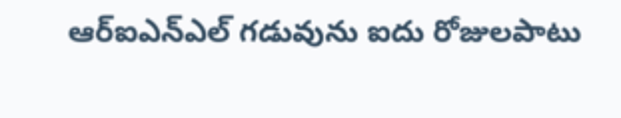ఆర్ఐఎన్ఎల్ గడువును ఐదు రోజులపాటు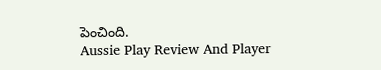పెంచింది.
Aussie Play Review And Player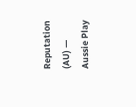Reputation (AU) — Aussie Play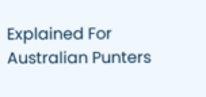Explained For Australian Punters